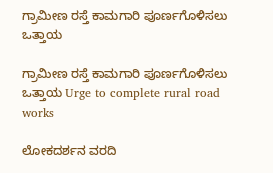ಗ್ರಾಮೀಣ ರಸ್ತೆ ಕಾಮಗಾರಿ ಪೂರ್ಣಗೊಳಿಸಲು ಒತ್ತಾಯ

ಗ್ರಾಮೀಣ ರಸ್ತೆ ಕಾಮಗಾರಿ ಪೂರ್ಣಗೊಳಿಸಲು ಒತ್ತಾಯ Urge to complete rural road works

ಲೋಕದರ್ಶನ ವರದಿ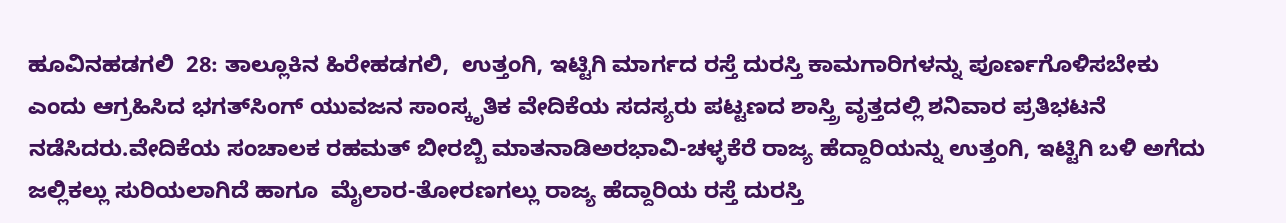ಹೂವಿನಹಡಗಲಿ  28: ತಾಲ್ಲೂಕಿನ ಹಿರೇಹಡಗಲಿ,  ಉತ್ತಂಗಿ, ಇಟ್ಟಿಗಿ ಮಾರ್ಗದ ರಸ್ತೆ ದುರಸ್ತಿ ಕಾಮಗಾರಿಗಳನ್ನು ಪೂರ್ಣಗೊಳಿಸಬೇಕು ಎಂದು ಆಗ್ರಹಿಸಿದ ಭಗತ್‌ಸಿಂಗ್ ಯುವಜನ ಸಾಂಸ್ಕೃತಿಕ ವೇದಿಕೆಯ ಸದಸ್ಯರು ಪಟ್ಟಣದ ಶಾಸ್ತ್ರಿ ವೃತ್ತದಲ್ಲಿ ಶನಿವಾರ ಪ್ರತಿಭಟನೆ ನಡೆಸಿದರು.ವೇದಿಕೆಯ ಸಂಚಾಲಕ ರಹಮತ್ ಬೀರಬ್ಬಿ ಮಾತನಾಡಿಅರಭಾವಿ-ಚಳ್ಳಕೆರೆ ರಾಜ್ಯ ಹೆದ್ದಾರಿಯನ್ನು ಉತ್ತಂಗಿ, ಇಟ್ಟಿಗಿ ಬಳಿ ಅಗೆದು ಜಲ್ಲಿಕಲ್ಲು ಸುರಿಯಲಾಗಿದೆ ಹಾಗೂ  ಮೈಲಾರ-ತೋರಣಗಲ್ಲು ರಾಜ್ಯ ಹೆದ್ದಾರಿಯ ರಸ್ತೆ ದುರಸ್ತಿ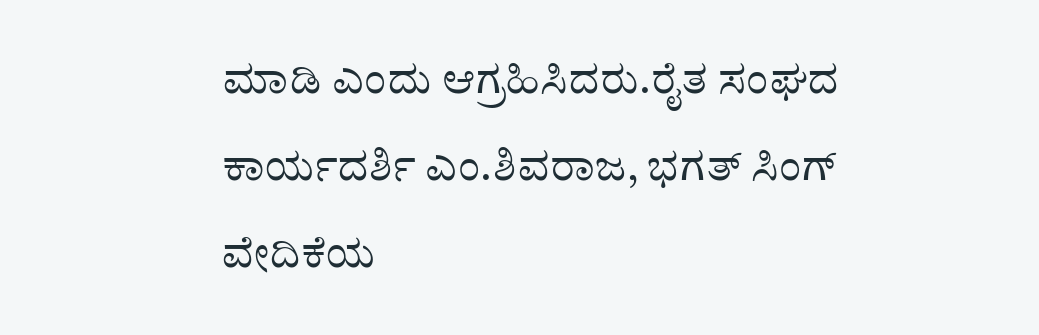ಮಾಡಿ ಎಂದು ಆಗ್ರಹಿಸಿದರು.ರೈತ ಸಂಘದ ಕಾರ್ಯದರ್ಶಿ ಎಂ.ಶಿವರಾಜ, ಭಗತ್ ಸಿಂಗ್ ವೇದಿಕೆಯ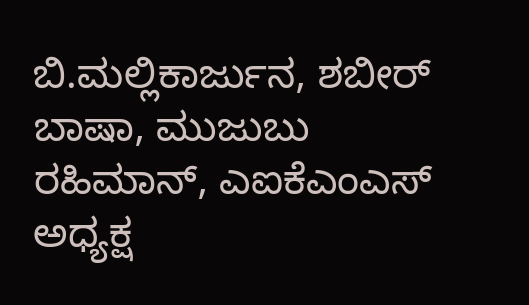ಬಿ.ಮಲ್ಲಿಕಾರ್ಜುನ, ಶಬೀರ್ ಬಾಷಾ, ಮುಜುಬು ರಹಿಮಾನ್, ಎಐಕೆಎಂಎಸ್ ಅಧ್ಯಕ್ಷ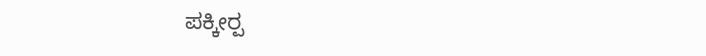ಪಕ್ಕೀರ‍್ಪ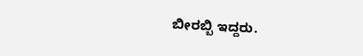ಬೀರಬ್ಬಿ ಇದ್ದರು.